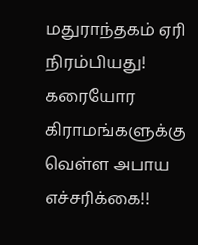மதுராந்தகம் ஏரி நிரம்பியது! கரையோர கிராமங்களுக்கு வெள்ள அபாய எச்சரிக்கை!!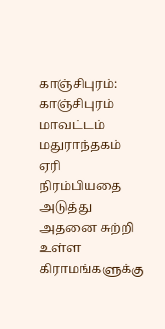காஞ்சிபுரம்: காஞ்சிபுரம் மாவட்டம் மதுராந்தகம் ஏரி நிரம்பியதை அடுத்து அதனை சுற்றி உள்ள கிராமங்களுக்கு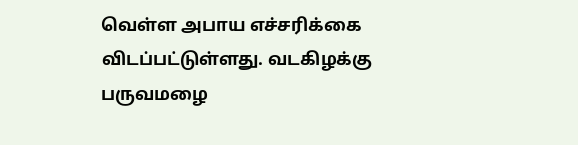வெள்ள அபாய எச்சரிக்கை விடப்பட்டுள்ளது. வடகிழக்கு பருவமழை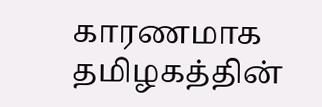காரணமாக தமிழகத்தின்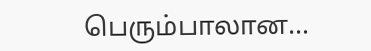பெரும்பாலான…